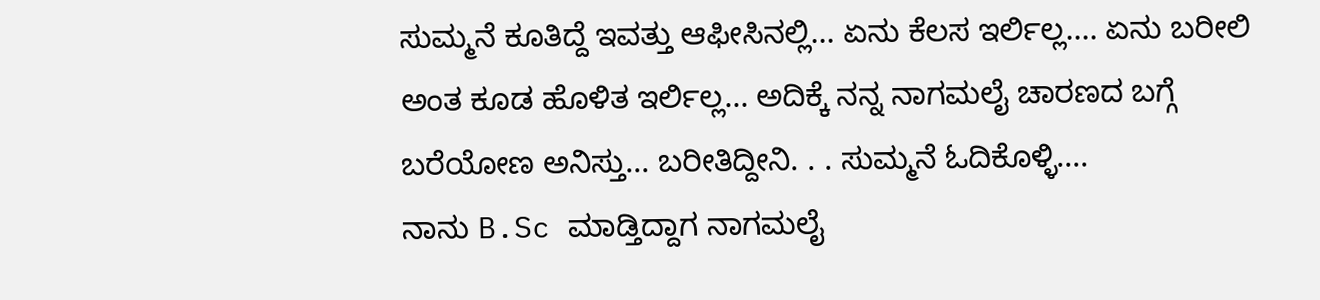ಸುಮ್ಮನೆ ಕೂತಿದ್ದೆ ಇವತ್ತು ಆಫೀಸಿನಲ್ಲಿ... ಏನು ಕೆಲಸ ಇರ್ಲಿಲ್ಲ.... ಏನು ಬರೀಲಿ ಅಂತ ಕೂಡ ಹೊಳಿತ ಇರ್ಲಿಲ್ಲ... ಅದಿಕ್ಕೆ ನನ್ನ ನಾಗಮಲೈ ಚಾರಣದ ಬಗ್ಗೆ ಬರೆಯೋಣ ಅನಿಸ್ತು... ಬರೀತಿದ್ದೀನಿ. . . ಸುಮ್ಮನೆ ಓದಿಕೊಳ್ಳಿ....
ನಾನು B.Sc ಮಾಡ್ತಿದ್ದಾಗ ನಾಗಮಲೈ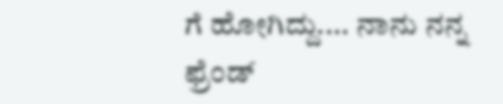ಗೆ ಹೋಗಿದ್ದು.... ನಾನು ನನ್ನ ಫ್ರೆಂಡ್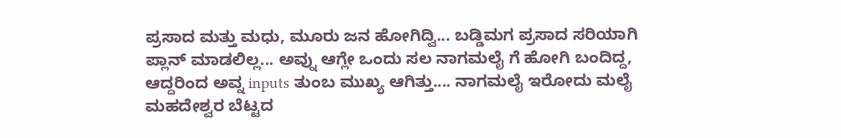ಪ್ರಸಾದ ಮತ್ತು ಮಧು, ಮೂರು ಜನ ಹೋಗಿದ್ವಿ... ಬಡ್ಡಿಮಗ ಪ್ರಸಾದ ಸರಿಯಾಗಿ ಪ್ಲಾನ್ ಮಾಡಲಿಲ್ಲ... ಅವ್ನು ಆಗ್ಲೇ ಒಂದು ಸಲ ನಾಗಮಲೈ ಗೆ ಹೋಗಿ ಬಂದಿದ್ದ, ಆದ್ದರಿಂದ ಅವ್ನ inputs ತುಂಬ ಮುಖ್ಯ ಆಗಿತ್ತು.... ನಾಗಮಲೈ ಇರೋದು ಮಲೈ ಮಹದೇಶ್ವರ ಬೆಟ್ಟದ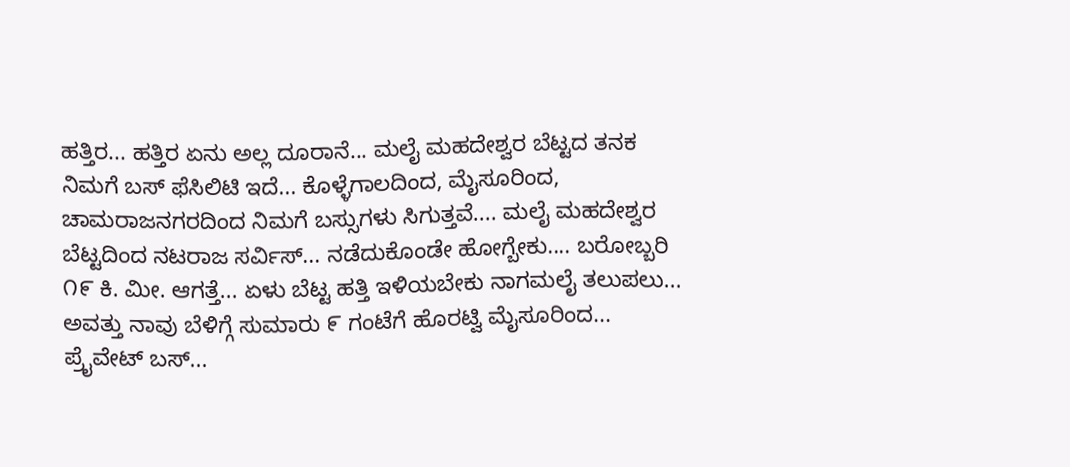ಹತ್ತಿರ... ಹತ್ತಿರ ಏನು ಅಲ್ಲ ದೂರಾನೆ... ಮಲೈ ಮಹದೇಶ್ವರ ಬೆಟ್ಟದ ತನಕ ನಿಮಗೆ ಬಸ್ ಫೆಸಿಲಿಟಿ ಇದೆ... ಕೊಳ್ಳೆಗಾಲದಿಂದ, ಮೈಸೂರಿಂದ, ಚಾಮರಾಜನಗರದಿಂದ ನಿಮಗೆ ಬಸ್ಸುಗಳು ಸಿಗುತ್ತವೆ.... ಮಲೈ ಮಹದೇಶ್ವರ ಬೆಟ್ಟದಿಂದ ನಟರಾಜ ಸರ್ವಿಸ್... ನಡೆದುಕೊಂಡೇ ಹೋಗ್ಬೇಕು.... ಬರೋಬ್ಬರಿ ೧೯ ಕಿ. ಮೀ. ಆಗತ್ತೆ... ಏಳು ಬೆಟ್ಟ ಹತ್ತಿ ಇಳಿಯಬೇಕು ನಾಗಮಲೈ ತಲುಪಲು... ಅವತ್ತು ನಾವು ಬೆಳಿಗ್ಗೆ ಸುಮಾರು ೯ ಗಂಟೆಗೆ ಹೊರಟ್ವಿ ಮೈಸೂರಿಂದ... ಪ್ರೈವೇಟ್ ಬಸ್...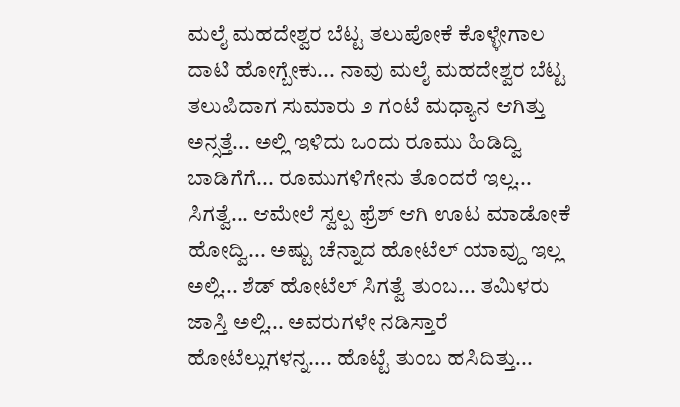ಮಲೈ ಮಹದೇಶ್ವರ ಬೆಟ್ಟ ತಲುಪೋಕೆ ಕೊಳ್ಳೇಗಾಲ ದಾಟಿ ಹೋಗ್ಬೇಕು... ನಾವು ಮಲೈ ಮಹದೇಶ್ವರ ಬೆಟ್ಟ ತಲುಪಿದಾಗ ಸುಮಾರು ೨ ಗಂಟೆ ಮಧ್ಯಾನ ಆಗಿತ್ತು ಅನ್ಸತ್ತೆ... ಅಲ್ಲಿ ಇಳಿದು ಒಂದು ರೂಮು ಹಿಡಿದ್ವಿ ಬಾಡಿಗೆಗೆ... ರೂಮುಗಳಿಗೇನು ತೊಂದರೆ ಇಲ್ಲ... ಸಿಗತ್ವೆ... ಆಮೇಲೆ ಸ್ವಲ್ಪ ಫ್ರೆಶ್ ಆಗಿ ಊಟ ಮಾಡೋಕೆ ಹೋದ್ವಿ... ಅಷ್ಟು ಚೆನ್ನಾದ ಹೋಟೆಲ್ ಯಾವ್ದು ಇಲ್ಲ ಅಲ್ಲಿ... ಶೆಡ್ ಹೋಟೆಲ್ ಸಿಗತ್ವೆ ತುಂಬ... ತಮಿಳರು ಜಾಸ್ತಿ ಅಲ್ಲಿ... ಅವರುಗಳೇ ನಡಿಸ್ತಾರೆ ಹೋಟೆಲ್ಲುಗಳನ್ನ.... ಹೊಟ್ಟೆ ತುಂಬ ಹಸಿದಿತ್ತು...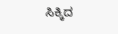ಸಿಕ್ಕಿದ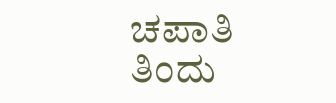ಚಪಾತಿ ತಿಂದು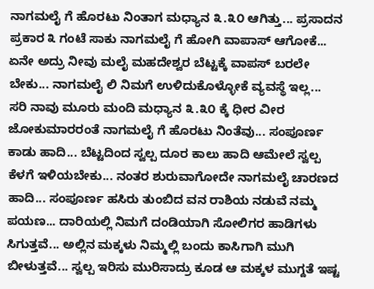ನಾಗಮಲೈ ಗೆ ಹೊರಟು ನಿಂತಾಗ ಮಧ್ಯಾನ ೩.೩೦ ಆಗಿತ್ತು... ಪ್ರಸಾದನ ಪ್ರಕಾರ ೩ ಗಂಟೆ ಸಾಕು ನಾಗಮಲೈ ಗೆ ಹೋಗಿ ವಾಪಾಸ್ ಆಗೋಕೆ... ಏನೇ ಅದ್ರು ನೀವು ಮಲೈ ಮಹದೇಶ್ವರ ಬೆಟ್ಟಕ್ಕೆ ವಾಪಸ್ ಬರಲೇ ಬೇಕು... ನಾಗಮಲೈ ಲಿ ನಿಮಗೆ ಉಳಿದುಕೊಳ್ಳೋಕೆ ವ್ಯವಸ್ಥೆ ಇಲ್ಲ...
ಸರಿ ನಾವು ಮೂರು ಮಂದಿ ಮಧ್ಯಾನ ೩.೩೦ ಕ್ಕೆ ಧೀರ ವೀರ ಜೋಕುಮಾರರಂತೆ ನಾಗಮಲೈ ಗೆ ಹೊರಟು ನಿಂತೆವು... ಸಂಪೂರ್ಣ ಕಾಡು ಹಾದಿ... ಬೆಟ್ಟದಿಂದ ಸ್ವಲ್ಪ ದೂರ ಕಾಲು ಹಾದಿ ಆಮೇಲೆ ಸ್ವಲ್ಪ ಕೆಳಗೆ ಇಳಿಯಬೇಕು... ನಂತರ ಶುರುವಾಗೋದೇ ನಾಗಮಲೈ ಚಾರಣದ ಹಾದಿ... ಸಂಪೂರ್ಣ ಹಸಿರು ತುಂಬಿದ ವನ ರಾಶಿಯ ನಡುವೆ ನಮ್ಮ ಪಯಣ... ದಾರಿಯಲ್ಲಿ ನಿಮಗೆ ದಂಡಿಯಾಗಿ ಸೋಲಿಗರ ಹಾಡಿಗಳು ಸಿಗುತ್ತವೆ... ಅಲ್ಲಿನ ಮಕ್ಕಳು ನಿಮ್ಮಲ್ಲಿ ಬಂದು ಕಾಸಿಗಾಗಿ ಮುಗಿ ಬೀಳುತ್ತವೆ... ಸ್ವಲ್ಪ ಇರಿಸು ಮುರಿಸಾದ್ರು ಕೂಡ ಆ ಮಕ್ಕಳ ಮುಗ್ದತೆ ಇಷ್ಟ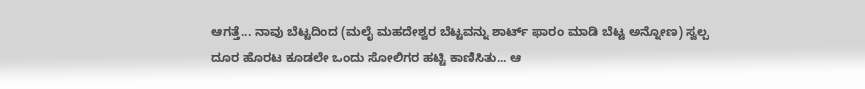ಆಗತ್ತೆ... ನಾವು ಬೆಟ್ಟದಿಂದ (ಮಲೈ ಮಹದೇಶ್ವರ ಬೆಟ್ಟವನ್ನು ಶಾರ್ಟ್ ಫಾರಂ ಮಾಡಿ ಬೆಟ್ಟ ಅನ್ನೋಣ) ಸ್ವಲ್ಪ ದೂರ ಹೊರಟ ಕೂಡಲೇ ಒಂದು ಸೋಲಿಗರ ಹಟ್ಟಿ ಕಾಣಿಸಿತು... ಆ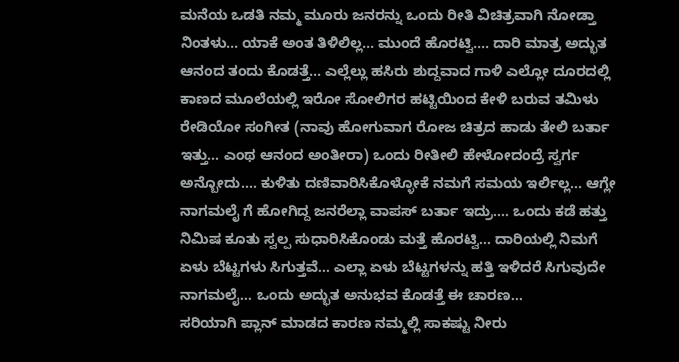ಮನೆಯ ಒಡತಿ ನಮ್ಮ ಮೂರು ಜನರನ್ನು ಒಂದು ರೀತಿ ವಿಚಿತ್ರವಾಗಿ ನೋಡ್ತಾ ನಿಂತಳು... ಯಾಕೆ ಅಂತ ತಿಳಿಲಿಲ್ಲ... ಮುಂದೆ ಹೊರಟ್ವಿ.... ದಾರಿ ಮಾತ್ರ ಅದ್ಭುತ ಆನಂದ ತಂದು ಕೊಡತ್ತೆ... ಎಲ್ಲೆಲ್ಲು ಹಸಿರು ಶುದ್ದವಾದ ಗಾಳಿ ಎಲ್ಲೋ ದೂರದಲ್ಲಿ ಕಾಣದ ಮೂಲೆಯಲ್ಲಿ ಇರೋ ಸೋಲಿಗರ ಹಟ್ಟಿಯಿಂದ ಕೇಳಿ ಬರುವ ತಮಿಳು ರೇಡಿಯೋ ಸಂಗೀತ (ನಾವು ಹೋಗುವಾಗ ರೋಜ ಚಿತ್ರದ ಹಾಡು ತೇಲಿ ಬರ್ತಾ ಇತ್ತು... ಎಂಥ ಆನಂದ ಅಂತೀರಾ) ಒಂದು ರೀತೀಲಿ ಹೇಳೋದಂದ್ರೆ ಸ್ವರ್ಗ ಅನ್ಬೋದು.... ಕುಳಿತು ದಣಿವಾರಿಸಿಕೊಳ್ಳೋಕೆ ನಮಗೆ ಸಮಯ ಇರ್ಲಿಲ್ಲ... ಆಗ್ಲೇ ನಾಗಮಲೈ ಗೆ ಹೋಗಿದ್ದ ಜನರೆಲ್ಲಾ ವಾಪಸ್ ಬರ್ತಾ ಇದ್ರು.... ಒಂದು ಕಡೆ ಹತ್ತು ನಿಮಿಷ ಕೂತು ಸ್ವಲ್ಪ ಸುಧಾರಿಸಿಕೊಂಡು ಮತ್ತೆ ಹೊರಟ್ವಿ... ದಾರಿಯಲ್ಲಿ ನಿಮಗೆ ಏಳು ಬೆಟ್ಟಗಳು ಸಿಗುತ್ತವೆ... ಎಲ್ಲಾ ಏಳು ಬೆಟ್ಟಗಳನ್ನು ಹತ್ತಿ ಇಳಿದರೆ ಸಿಗುವುದೇ ನಾಗಮಲೈ... ಒಂದು ಅದ್ಭುತ ಅನುಭವ ಕೊಡತ್ತೆ ಈ ಚಾರಣ...
ಸರಿಯಾಗಿ ಪ್ಲಾನ್ ಮಾಡದ ಕಾರಣ ನಮ್ಮಲ್ಲಿ ಸಾಕಷ್ಟು ನೀರು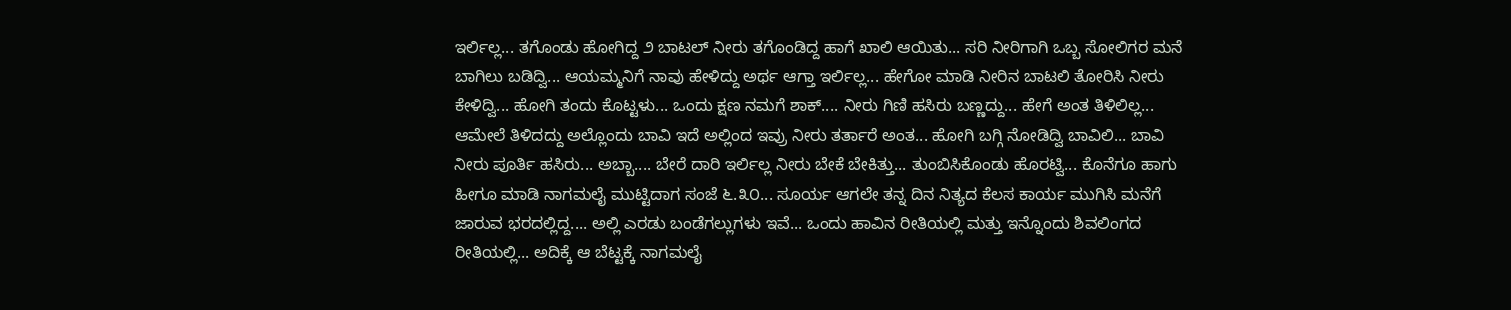ಇರ್ಲಿಲ್ಲ... ತಗೊಂಡು ಹೋಗಿದ್ದ ೨ ಬಾಟಲ್ ನೀರು ತಗೊಂಡಿದ್ದ ಹಾಗೆ ಖಾಲಿ ಆಯಿತು... ಸರಿ ನೀರಿಗಾಗಿ ಒಬ್ಬ ಸೋಲಿಗರ ಮನೆ ಬಾಗಿಲು ಬಡಿದ್ವಿ... ಆಯಮ್ಮನಿಗೆ ನಾವು ಹೇಳಿದ್ದು ಅರ್ಥ ಆಗ್ತಾ ಇರ್ಲಿಲ್ಲ... ಹೇಗೋ ಮಾಡಿ ನೀರಿನ ಬಾಟಲಿ ತೋರಿಸಿ ನೀರು ಕೇಳಿದ್ವಿ... ಹೋಗಿ ತಂದು ಕೊಟ್ಟಳು... ಒಂದು ಕ್ಷಣ ನಮಗೆ ಶಾಕ್.... ನೀರು ಗಿಣಿ ಹಸಿರು ಬಣ್ಣದ್ದು... ಹೇಗೆ ಅಂತ ತಿಳಿಲಿಲ್ಲ... ಆಮೇಲೆ ತಿಳಿದದ್ದು ಅಲ್ಲೊಂದು ಬಾವಿ ಇದೆ ಅಲ್ಲಿಂದ ಇವ್ರು ನೀರು ತರ್ತಾರೆ ಅಂತ... ಹೋಗಿ ಬಗ್ಗಿ ನೋಡಿದ್ವಿ ಬಾವಿಲಿ... ಬಾವಿ ನೀರು ಪೂರ್ತಿ ಹಸಿರು... ಅಬ್ಬಾ.... ಬೇರೆ ದಾರಿ ಇರ್ಲಿಲ್ಲ ನೀರು ಬೇಕೆ ಬೇಕಿತ್ತು... ತುಂಬಿಸಿಕೊಂಡು ಹೊರಟ್ವಿ... ಕೊನೆಗೂ ಹಾಗು ಹೀಗೂ ಮಾಡಿ ನಾಗಮಲೈ ಮುಟ್ಟಿದಾಗ ಸಂಜೆ ೬.೩೦... ಸೂರ್ಯ ಆಗಲೇ ತನ್ನ ದಿನ ನಿತ್ಯದ ಕೆಲಸ ಕಾರ್ಯ ಮುಗಿಸಿ ಮನೆಗೆ ಜಾರುವ ಭರದಲ್ಲಿದ್ದ.... ಅಲ್ಲಿ ಎರಡು ಬಂಡೆಗಲ್ಲುಗಳು ಇವೆ... ಒಂದು ಹಾವಿನ ರೀತಿಯಲ್ಲಿ ಮತ್ತು ಇನ್ನೊಂದು ಶಿವಲಿಂಗದ ರೀತಿಯಲ್ಲಿ... ಅದಿಕ್ಕೆ ಆ ಬೆಟ್ಟಕ್ಕೆ ನಾಗಮಲೈ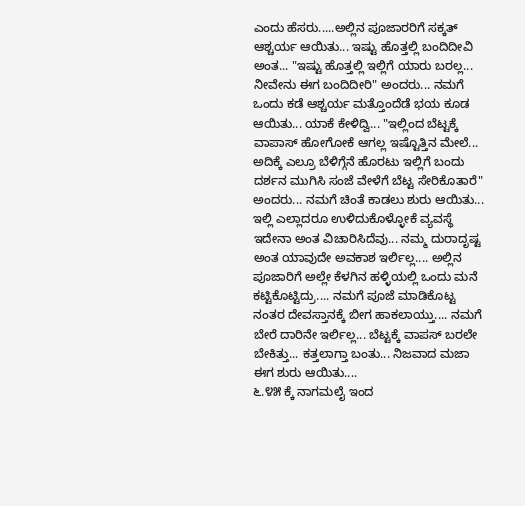ಎಂದು ಹೆಸರು.....ಅಲ್ಲಿನ ಪೂಜಾರರಿಗೆ ಸಕ್ಕತ್ ಆಶ್ಚರ್ಯ ಆಯಿತು... ಇಷ್ಟು ಹೊತ್ತಲ್ಲಿ ಬಂದಿದೀವಿ ಅಂತ... "ಇಷ್ಟು ಹೊತ್ತಲ್ಲಿ ಇಲ್ಲಿಗೆ ಯಾರು ಬರಲ್ಲ... ನೀವೇನು ಈಗ ಬಂದಿದೀರಿ" ಅಂದರು... ನಮಗೆ ಒಂದು ಕಡೆ ಆಶ್ಚರ್ಯ ಮತ್ತೊಂದೆಡೆ ಭಯ ಕೂಡ ಆಯಿತು... ಯಾಕೆ ಕೇಳಿದ್ವಿ... "ಇಲ್ಲಿಂದ ಬೆಟ್ಟಕ್ಕೆ ವಾಪಾಸ್ ಹೋಗೋಕೆ ಆಗಲ್ಲ ಇಷ್ಟೊತ್ತಿನ ಮೇಲೆ... ಅದಿಕ್ಕೆ ಎಲ್ರೂ ಬೆಳಿಗ್ಗೆನೆ ಹೊರಟು ಇಲ್ಲಿಗೆ ಬಂದು ದರ್ಶನ ಮುಗಿಸಿ ಸಂಜೆ ವೇಳೆಗೆ ಬೆಟ್ಟ ಸೇರಿಕೊತಾರೆ" ಅಂದರು... ನಮಗೆ ಚಿಂತೆ ಕಾಡಲು ಶುರು ಆಯಿತು... ಇಲ್ಲಿ ಎಲ್ಲಾದರೂ ಉಳಿದುಕೊಳ್ಳೋಕೆ ವ್ಯವಸ್ಥೆ ಇದೇನಾ ಅಂತ ವಿಚಾರಿಸಿದೆವು... ನಮ್ಮ ದುರಾದೃಷ್ಟ ಅಂತ ಯಾವುದೇ ಅವಕಾಶ ಇರ್ಲಿಲ್ಲ.... ಅಲ್ಲಿನ ಪೂಜಾರಿಗೆ ಅಲ್ಲೇ ಕೆಳಗಿನ ಹಳ್ಳಿಯಲ್ಲಿ ಒಂದು ಮನೆ ಕಟ್ಟಿಕೊಟ್ಟಿದ್ರು.... ನಮಗೆ ಪೂಜೆ ಮಾಡಿಕೊಟ್ಟ ನಂತರ ದೇವಸ್ತಾನಕ್ಕೆ ಬೀಗ ಹಾಕಲಾಯ್ತು.... ನಮಗೆ ಬೇರೆ ದಾರಿನೇ ಇರ್ಲಿಲ್ಲ... ಬೆಟ್ಟಕ್ಕೆ ವಾಪಸ್ ಬರಲೇ ಬೇಕಿತ್ತು... ಕತ್ತಲಾಗ್ತಾ ಬಂತು... ನಿಜವಾದ ಮಜಾ ಈಗ ಶುರು ಆಯಿತು....
೬.೪೫ ಕ್ಕೆ ನಾಗಮಲೈ ಇಂದ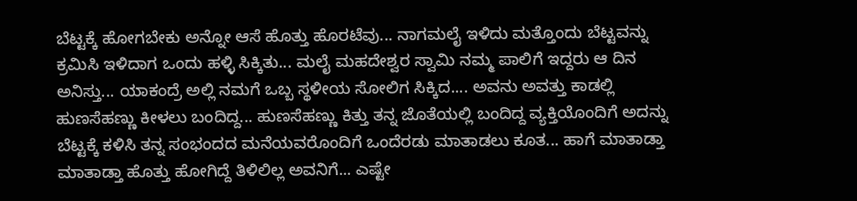ಬೆಟ್ಟಕ್ಕೆ ಹೋಗಬೇಕು ಅನ್ನೋ ಆಸೆ ಹೊತ್ತು ಹೊರಟೆವು... ನಾಗಮಲೈ ಇಳಿದು ಮತ್ತೊಂದು ಬೆಟ್ಟವನ್ನು ಕ್ರಮಿಸಿ ಇಳಿದಾಗ ಒಂದು ಹಳ್ಳಿ ಸಿಕ್ಕಿತು... ಮಲೈ ಮಹದೇಶ್ವರ ಸ್ವಾಮಿ ನಮ್ಮ ಪಾಲಿಗೆ ಇದ್ದರು ಆ ದಿನ ಅನಿಸ್ತು... ಯಾಕಂದ್ರೆ ಅಲ್ಲಿ ನಮಗೆ ಒಬ್ಬ ಸ್ಥಳೀಯ ಸೋಲಿಗ ಸಿಕ್ಕಿದ.... ಅವನು ಅವತ್ತು ಕಾಡಲ್ಲಿ ಹುಣಸೆಹಣ್ಣು ಕೀಳಲು ಬಂದಿದ್ದ... ಹುಣಸೆಹಣ್ಣು ಕಿತ್ತು ತನ್ನ ಜೊತೆಯಲ್ಲಿ ಬಂದಿದ್ದ ವ್ಯಕ್ತಿಯೊಂದಿಗೆ ಅದನ್ನು ಬೆಟ್ಟಕ್ಕೆ ಕಳಿಸಿ ತನ್ನ ಸಂಭಂದದ ಮನೆಯವರೊಂದಿಗೆ ಒಂದೆರಡು ಮಾತಾಡಲು ಕೂತ... ಹಾಗೆ ಮಾತಾಡ್ತಾ ಮಾತಾಡ್ತಾ ಹೊತ್ತು ಹೋಗಿದ್ದೆ ತಿಳಿಲಿಲ್ಲ ಅವನಿಗೆ... ಎಷ್ಟೇ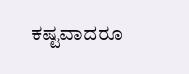ಕಷ್ಟವಾದರೂ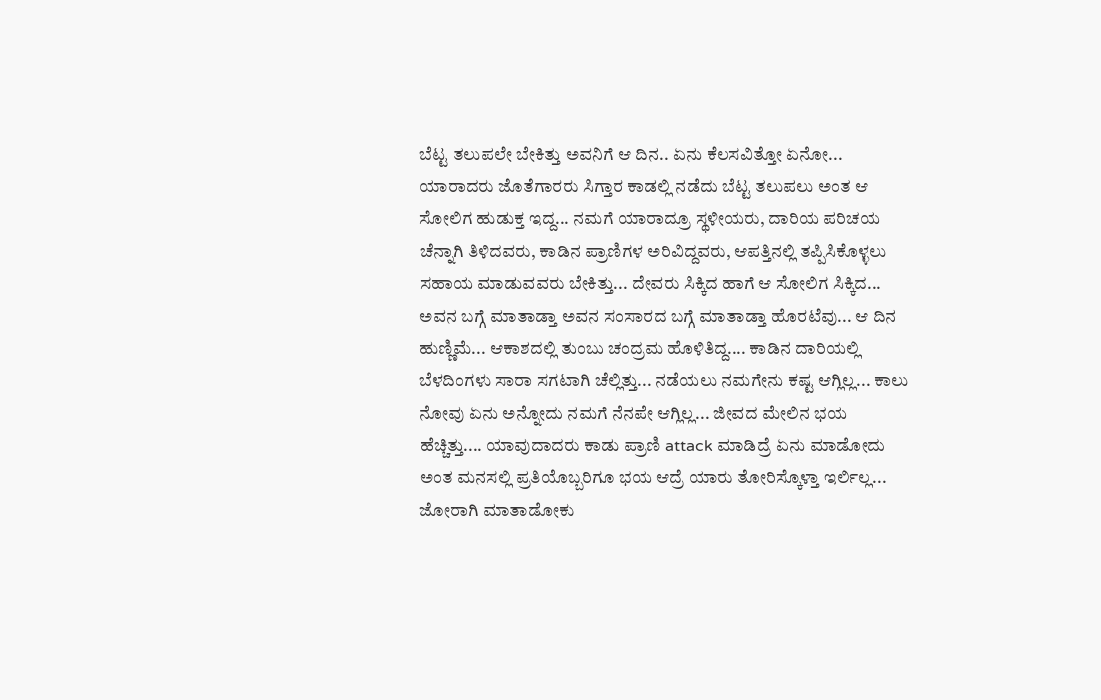ಬೆಟ್ಟ ತಲುಪಲೇ ಬೇಕಿತ್ತು ಅವನಿಗೆ ಆ ದಿನ.. ಏನು ಕೆಲಸವಿತ್ತೋ ಏನೋ... ಯಾರಾದರು ಜೊತೆಗಾರರು ಸಿಗ್ತಾರ ಕಾಡಲ್ಲಿ ನಡೆದು ಬೆಟ್ಟ ತಲುಪಲು ಅಂತ ಆ ಸೋಲಿಗ ಹುಡುಕ್ತ ಇದ್ದ... ನಮಗೆ ಯಾರಾದ್ರೂ ಸ್ಥಳೀಯರು, ದಾರಿಯ ಪರಿಚಯ ಚೆನ್ನಾಗಿ ತಿಳಿದವರು, ಕಾಡಿನ ಪ್ರಾಣಿಗಳ ಅರಿವಿದ್ದವರು, ಆಪತ್ತಿನಲ್ಲಿ ತಪ್ಪಿಸಿಕೊಳ್ಳಲು ಸಹಾಯ ಮಾಡುವವರು ಬೇಕಿತ್ತು... ದೇವರು ಸಿಕ್ಕಿದ ಹಾಗೆ ಆ ಸೋಲಿಗ ಸಿಕ್ಕಿದ... ಅವನ ಬಗ್ಗೆ ಮಾತಾಡ್ತಾ ಅವನ ಸಂಸಾರದ ಬಗ್ಗೆ ಮಾತಾಡ್ತಾ ಹೊರಟೆವು... ಆ ದಿನ ಹುಣ್ಣಿಮೆ... ಆಕಾಶದಲ್ಲಿ ತುಂಬು ಚಂದ್ರಮ ಹೊಳಿತಿದ್ದ.... ಕಾಡಿನ ದಾರಿಯಲ್ಲಿ ಬೆಳದಿಂಗಳು ಸಾರಾ ಸಗಟಾಗಿ ಚೆಲ್ಲಿತ್ತು... ನಡೆಯಲು ನಮಗೇನು ಕಷ್ಟ ಆಗ್ಲಿಲ್ಲ... ಕಾಲು ನೋವು ಏನು ಅನ್ನೋದು ನಮಗೆ ನೆನಪೇ ಆಗ್ಲಿಲ್ಲ... ಜೀವದ ಮೇಲಿನ ಭಯ ಹೆಚ್ಚಿತ್ತು.... ಯಾವುದಾದರು ಕಾಡು ಪ್ರಾಣಿ attack ಮಾಡಿದ್ರೆ ಏನು ಮಾಡೋದು ಅಂತ ಮನಸಲ್ಲಿ ಪ್ರತಿಯೊಬ್ಬರಿಗೂ ಭಯ ಆದ್ರೆ ಯಾರು ತೋರಿಸ್ಕೊಳ್ತಾ ಇರ್ಲಿಲ್ಲ... ಜೋರಾಗಿ ಮಾತಾಡೋಕು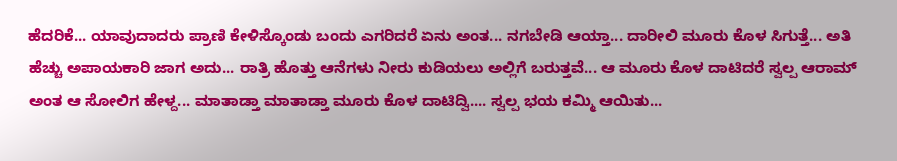ಹೆದರಿಕೆ... ಯಾವುದಾದರು ಪ್ರಾಣಿ ಕೇಳಿಸ್ಕೊಂಡು ಬಂದು ಎಗರಿದರೆ ಏನು ಅಂತ... ನಗಬೇಡಿ ಆಯ್ತಾ... ದಾರೀಲಿ ಮೂರು ಕೊಳ ಸಿಗುತ್ತೆ... ಅತಿ ಹೆಚ್ಚು ಅಪಾಯಕಾರಿ ಜಾಗ ಅದು... ರಾತ್ರಿ ಹೊತ್ತು ಆನೆಗಳು ನೀರು ಕುಡಿಯಲು ಅಲ್ಲಿಗೆ ಬರುತ್ತವೆ... ಆ ಮೂರು ಕೊಳ ದಾಟಿದರೆ ಸ್ವಲ್ಪ ಆರಾಮ್ ಅಂತ ಆ ಸೋಲಿಗ ಹೇಳ್ದ... ಮಾತಾಡ್ತಾ ಮಾತಾಡ್ತಾ ಮೂರು ಕೊಳ ದಾಟಿದ್ವಿ.... ಸ್ವಲ್ಪ ಭಯ ಕಮ್ಮಿ ಆಯಿತು...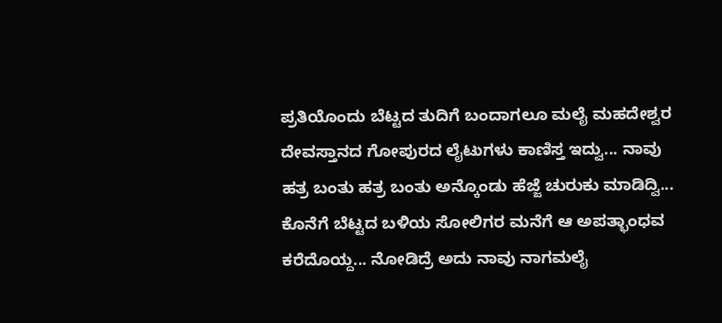ಪ್ರತಿಯೊಂದು ಬೆಟ್ಟದ ತುದಿಗೆ ಬಂದಾಗಲೂ ಮಲೈ ಮಹದೇಶ್ವರ ದೇವಸ್ತಾನದ ಗೋಪುರದ ಲೈಟುಗಳು ಕಾಣಿಸ್ತ ಇದ್ವು... ನಾವು ಹತ್ರ ಬಂತು ಹತ್ರ ಬಂತು ಅನ್ಕೊಂಡು ಹೆಜ್ಜೆ ಚುರುಕು ಮಾಡಿದ್ವಿ... ಕೊನೆಗೆ ಬೆಟ್ಟದ ಬಳಿಯ ಸೋಲಿಗರ ಮನೆಗೆ ಆ ಅಪತ್ಭಾಂಧವ ಕರೆದೊಯ್ದ... ನೋಡಿದ್ರೆ ಅದು ನಾವು ನಾಗಮಲೈ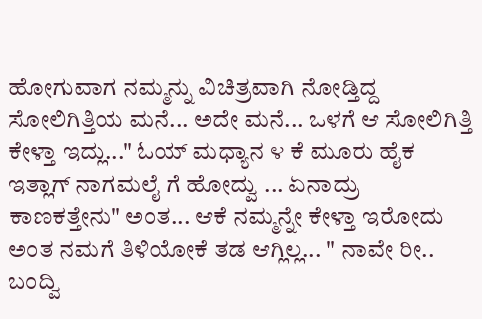ಹೋಗುವಾಗ ನಮ್ಮನ್ನು ವಿಚಿತ್ರವಾಗಿ ನೋಡ್ತಿದ್ದ ಸೋಲಿಗಿತ್ತಿಯ ಮನೆ... ಅದೇ ಮನೆ... ಒಳಗೆ ಆ ಸೋಲಿಗಿತ್ತಿ ಕೇಳ್ತಾ ಇದ್ಲು..." ಓಯ್ ಮಧ್ಯಾನ ೪ ಕೆ ಮೂರು ಹೈಕ ಇತ್ಲಾಗ್ ನಾಗಮಲೈ ಗೆ ಹೋದ್ವು ... ಏನಾದ್ರು ಕಾಣಕತ್ತೇನು" ಅಂತ... ಆಕೆ ನಮ್ಮನ್ನೇ ಕೇಳ್ತಾ ಇರೋದು ಅಂತ ನಮಗೆ ತಿಳಿಯೋಕೆ ತಡ ಆಗ್ಲಿಲ್ಲ... " ನಾವೇ ರೀ.. ಬಂದ್ವಿ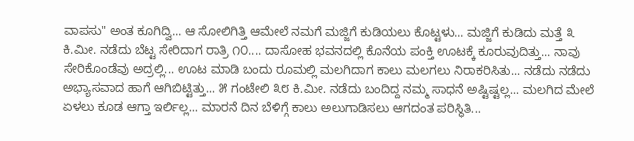ವಾಪಸು" ಅಂತ ಕೂಗಿದ್ವಿ... ಆ ಸೋಲಿಗಿತ್ತಿ ಆಮೇಲೆ ನಮಗೆ ಮಜ್ಜಿಗೆ ಕುಡಿಯಲು ಕೊಟ್ಟಳು... ಮಜ್ಜಿಗೆ ಕುಡಿದು ಮತ್ತೆ ೩ ಕಿ.ಮೀ. ನಡೆದು ಬೆಟ್ಟ ಸೇರಿದಾಗ ರಾತ್ರಿ ೧೦.... ದಾಸೋಹ ಭವನದಲ್ಲಿ ಕೊನೆಯ ಪಂಕ್ತಿ ಊಟಕ್ಕೆ ಕೂರುವುದಿತ್ತು... ನಾವು ಸೇರಿಕೊಂಡೆವು ಅದ್ರಲ್ಲಿ... ಊಟ ಮಾಡಿ ಬಂದು ರೂಮಲ್ಲಿ ಮಲಗಿದಾಗ ಕಾಲು ಮಲಗಲು ನಿರಾಕರಿಸಿತು... ನಡೆದು ನಡೆದು ಅಭ್ಯಾಸವಾದ ಹಾಗೆ ಆಗಿಬಿಟ್ಟಿತ್ತು... ೫ ಗಂಟೇಲಿ ೩೮ ಕಿ.ಮೀ. ನಡೆದು ಬಂದಿದ್ದ ನಮ್ಮ ಸಾಧನೆ ಅಷ್ಟಿಷ್ಟಲ್ಲ... ಮಲಗಿದ ಮೇಲೆ ಏಳಲು ಕೂಡ ಆಗ್ತಾ ಇರ್ಲಿಲ್ಲ... ಮಾರನೆ ದಿನ ಬೆಳಿಗ್ಗೆ ಕಾಲು ಅಲುಗಾಡಿಸಲು ಆಗದಂತ ಪರಿಸ್ಥಿತಿ...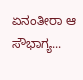ಏನಂತೀರಾ ಆ ಸೌಭಾಗ್ಯ...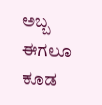ಅಬ್ಬ ಈಗಲೂ ಕೂಡ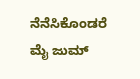ನೆನೆಸಿಕೊಂಡರೆ ಮೈ ಜುಮ್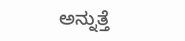ಅನ್ನುತ್ತೆ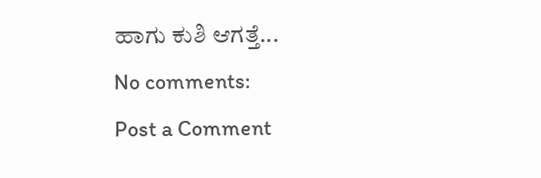ಹಾಗು ಕುಶಿ ಆಗತ್ತೆ...
No comments:
Post a Comment